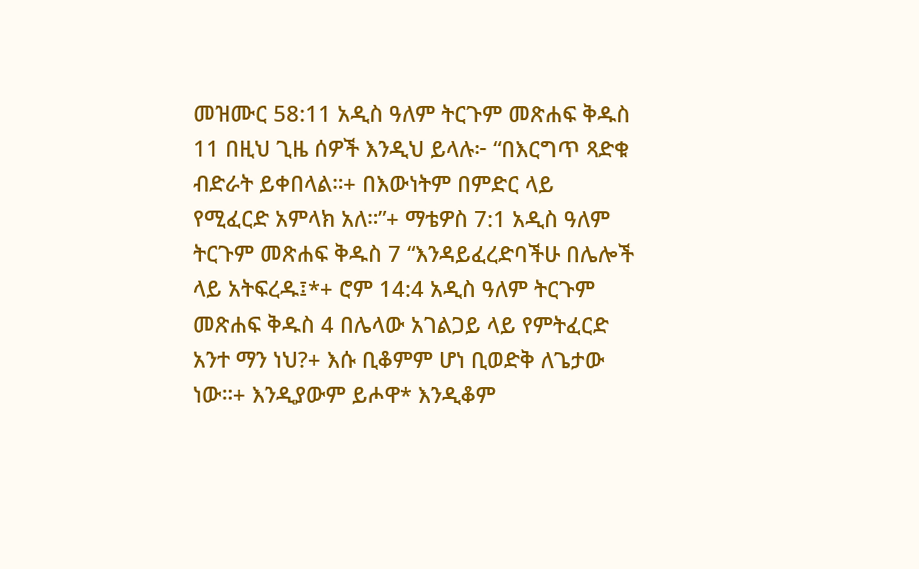መዝሙር 58:11 አዲስ ዓለም ትርጉም መጽሐፍ ቅዱስ 11 በዚህ ጊዜ ሰዎች እንዲህ ይላሉ፦ “በእርግጥ ጻድቁ ብድራት ይቀበላል።+ በእውነትም በምድር ላይ የሚፈርድ አምላክ አለ።”+ ማቴዎስ 7:1 አዲስ ዓለም ትርጉም መጽሐፍ ቅዱስ 7 “እንዳይፈረድባችሁ በሌሎች ላይ አትፍረዱ፤*+ ሮም 14:4 አዲስ ዓለም ትርጉም መጽሐፍ ቅዱስ 4 በሌላው አገልጋይ ላይ የምትፈርድ አንተ ማን ነህ?+ እሱ ቢቆምም ሆነ ቢወድቅ ለጌታው ነው።+ እንዲያውም ይሖዋ* እንዲቆም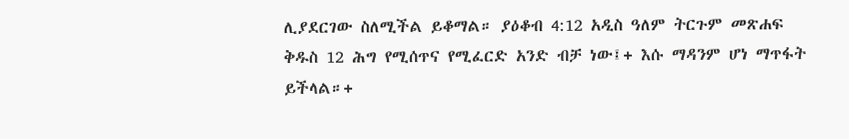ሊያደርገው ስለሚችል ይቆማል። ያዕቆብ 4:12 አዲስ ዓለም ትርጉም መጽሐፍ ቅዱስ 12 ሕግ የሚሰጥና የሚፈርድ አንድ ብቻ ነው፤+ እሱ ማዳንም ሆነ ማጥፋት ይችላል።+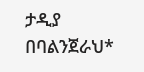ታዲያ በባልንጀራህ*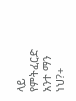ላይ የምትፈርድ አንተ ማን ነህ?+